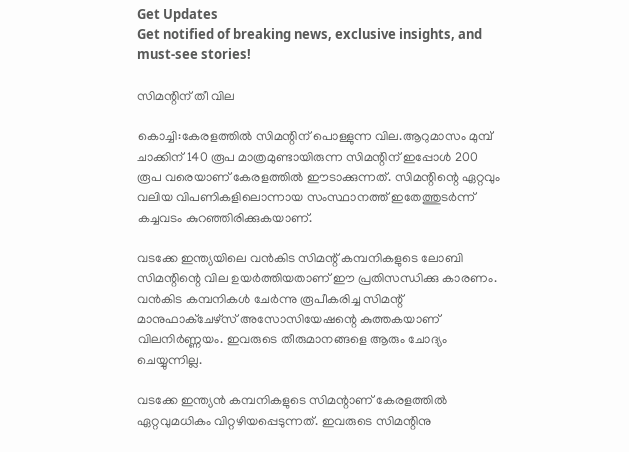Get Updates
Get notified of breaking news, exclusive insights, and must-see stories!

സിമന്റിന് തീ വില

കൊച്ചി:കേരളത്തില്‍ സിമന്റിന് പൊള്ളുന്ന വില.ആറുമാസം മുമ്പ് ചാക്കിന് 140 രൂപ മാത്രമുണ്ടായിരുന്ന സിമന്റിന് ഇപ്പോള്‍ 200 രൂപ വരെയാണ് കേരളത്തില്‍ ഈടാക്കുന്നത്. സിമന്റിന്റെ ഏറ്റവും വലിയ വിപണികളിലൊന്നായ സംസ്ഥാനത്ത് ഇതേത്തുടര്‍ന്ന് കച്ചവടം കുറഞ്ഞിരിക്കുകയാണ്.

വടക്കേ ഇന്ത്യയിലെ വന്‍കിട സിമന്റ് കമ്പനികളുടെ ലോബി സിമന്റിന്റെ വില ഉയര്‍ത്തിയതാണ് ഈ പ്രതിസന്ധിക്കു കാരണം. വന്‍കിട കമ്പനികള്‍ ചേര്‍ന്നു രൂപീകരിച്ച സിമന്റ് മാനുഫാക്ചേഴ്സ് അസോസിയേഷന്റെ കുത്തകയാണ് വിലനിര്‍ണ്ണയം. ഇവരുടെ തീരുമാനങ്ങളെ ആരും ചോദ്യം ചെയ്യുന്നില്ല.

വടക്കേ ഇന്ത്യന്‍ കമ്പനികളുടെ സിമന്റാണ് കേരളത്തില്‍ ഏറ്റവുമധികം വിറ്റഴിയപ്പെടുന്നത്. ഇവരുടെ സിമന്റിനു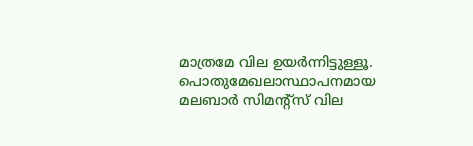മാത്രമേ വില ഉയര്‍ന്നിട്ടുള്ളൂ. പൊതുമേഖലാസ്ഥാപനമായ മലബാര്‍ സിമന്റ്സ് വില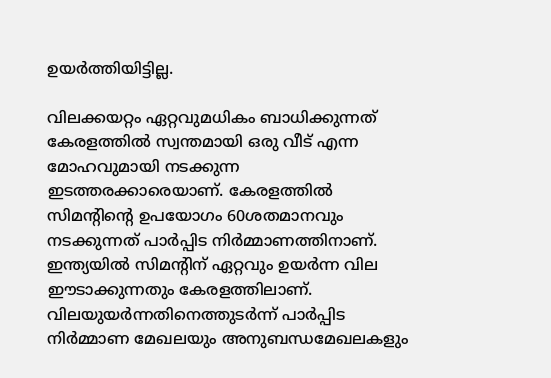ഉയര്‍ത്തിയിട്ടില്ല.

വിലക്കയറ്റം ഏറ്റവുമധികം ബാധിക്കുന്നത് കേരളത്തില്‍ സ്വന്തമായി ഒരു വീട് എന്ന മോഹവുമായി നടക്കുന്ന ഇടത്തരക്കാരെയാണ്. കേരളത്തില്‍ സിമന്റിന്റെ ഉപയോഗം 60ശതമാനവും നടക്കുന്നത് പാര്‍പ്പിട നിര്‍മ്മാണത്തിനാണ്. ഇന്ത്യയില്‍ സിമന്റിന് ഏറ്റവും ഉയര്‍ന്ന വില ഈടാക്കുന്നതും കേരളത്തിലാണ്. വിലയുയര്‍ന്നതിനെത്തുടര്‍ന്ന് പാര്‍പ്പിട നിര്‍മ്മാണ മേഖലയും അനുബന്ധമേഖലകളും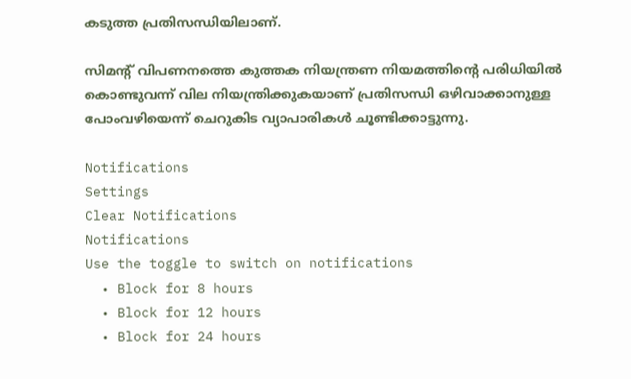കടുത്ത പ്രതിസന്ധിയിലാണ്.

സിമന്റ് വിപണനത്തെ കുത്തക നിയന്ത്രണ നിയമത്തിന്റെ പരിധിയില്‍ കൊണ്ടുവന്ന് വില നിയന്ത്രിക്കുകയാണ് പ്രതിസന്ധി ഒഴിവാക്കാനുള്ള പോംവഴിയെന്ന് ചെറുകിട വ്യാപാരികള്‍ ചൂണ്ടിക്കാട്ടുന്നു.

Notifications
Settings
Clear Notifications
Notifications
Use the toggle to switch on notifications
  • Block for 8 hours
  • Block for 12 hours
  • Block for 24 hours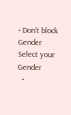• Don't block
Gender
Select your Gender
  •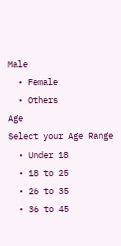Male
  • Female
  • Others
Age
Select your Age Range
  • Under 18
  • 18 to 25
  • 26 to 35
  • 36 to 45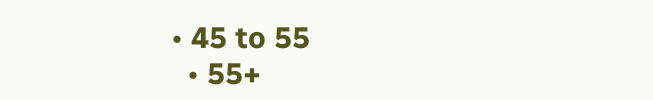• 45 to 55
  • 55+